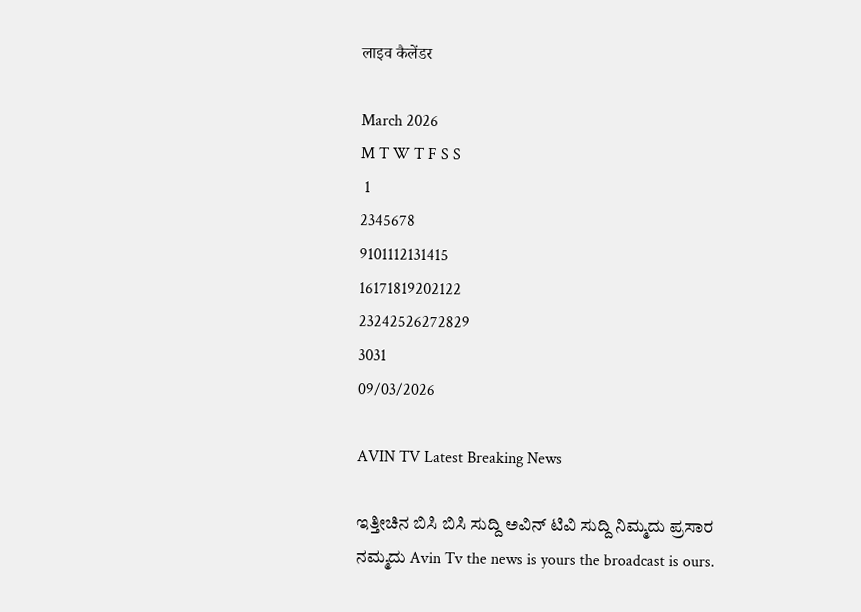लाइव कैलेंडर

March 2026
M T W T F S S
 1
2345678
9101112131415
16171819202122
23242526272829
3031
09/03/2026

AVIN TV Latest Breaking News

ಇತ್ತೀಚಿನ ಬಿಸಿ ಬಿಸಿ ಸುದ್ದಿ ಅವಿನ್ ಟಿವಿ ಸುದ್ದಿ ನಿಮ್ಮದು ಪ್ರಸಾರ ನಮ್ಮದು Avin Tv the news is yours the broadcast is ours.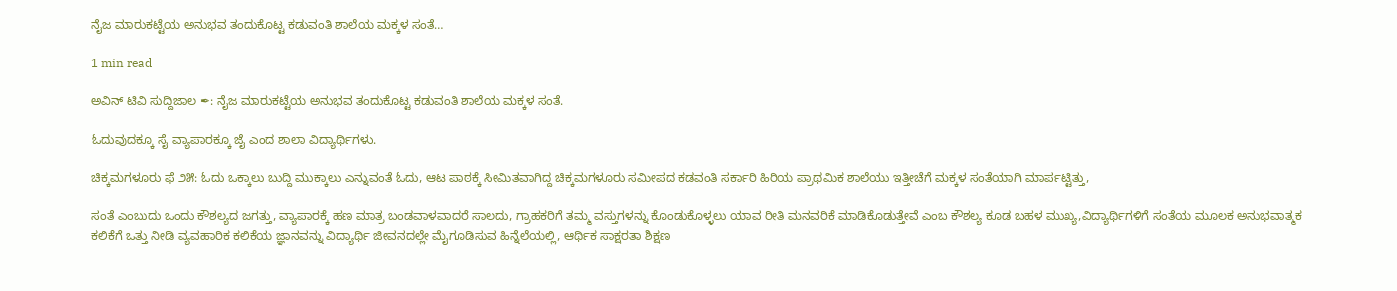ನೈಜ ಮಾರುಕಟ್ಟೆಯ ಅನುಭವ ತಂದುಕೊಟ್ಟ ಕಡುವಂತಿ ಶಾಲೆಯ ಮಕ್ಕಳ ಸಂತೆ…

1 min read

ಅವಿನ್ ಟಿವಿ ಸುದ್ದಿಜಾಲ ✒: ನೈಜ ಮಾರುಕಟ್ಟೆಯ ಅನುಭವ ತಂದುಕೊಟ್ಟ ಕಡುವಂತಿ ಶಾಲೆಯ ಮಕ್ಕಳ ಸಂತೆ.

ಓದುವುದಕ್ಕೂ ಸೈ ವ್ಯಾಪಾರಕ್ಕೂ ಜೈ ಎಂದ ಶಾಲಾ ವಿದ್ಯಾರ್ಥಿಗಳು.

ಚಿಕ್ಕಮಗಳೂರು ಫೆ ೨೫: ಓದು ಒಕ್ಕಾಲು ಬುದ್ದಿ ಮುಕ್ಕಾಲು ಎನ್ನುವಂತೆ ಓದು, ಆಟ ಪಾಠಕ್ಕೆ ಸೀಮಿತವಾಗಿದ್ದ ಚಿಕ್ಕಮಗಳೂರು ಸಮೀಪದ ಕಡವಂತಿ ಸರ್ಕಾರಿ ಹಿರಿಯ ಪ್ರಾಥಮಿಕ ಶಾಲೆಯು ಇತ್ತೀಚೆಗೆ ಮಕ್ಕಳ ಸಂತೆಯಾಗಿ ಮಾರ್ಪಟ್ಟಿತ್ತು,

ಸಂತೆ ಎಂಬುದು ಒಂದು ಕೌಶಲ್ಯದ ಜಗತ್ತು, ವ್ಯಾಪಾರಕ್ಕೆ ಹಣ ಮಾತ್ರ ಬಂಡವಾಳವಾದರೆ ಸಾಲದು, ಗ್ರಾಹಕರಿಗೆ ತಮ್ಮ ವಸ್ತುಗಳನ್ನು ಕೊಂಡುಕೊಳ್ಳಲು ಯಾವ ರೀತಿ ಮನವರಿಕೆ ಮಾಡಿಕೊಡುತ್ತೇವೆ ಎಂಬ ಕೌಶಲ್ಯ ಕೂಡ ಬಹಳ ಮುಖ್ಯ,ವಿದ್ಯಾರ್ಥಿಗಳಿಗೆ ಸಂತೆಯ ಮೂಲಕ ಅನುಭವಾತ್ಮಕ ಕಲಿಕೆಗೆ ಒತ್ತು ನೀಡಿ ವ್ಯವಹಾರಿಕ ಕಲಿಕೆಯ ಜ್ಞಾನವನ್ನು ವಿದ್ಯಾರ್ಥಿ ಜೀವನದಲ್ಲೇ ಮೈಗೂಡಿಸುವ ಹಿನ್ನೆಲೆಯಲ್ಲಿ, ಆರ್ಥಿಕ ಸಾಕ್ಷರತಾ ಶಿಕ್ಷಣ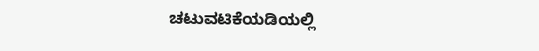ಚಟುವಟಿಕೆಯಡಿಯಲ್ಲಿ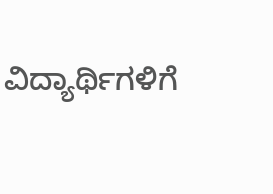ವಿದ್ಯಾರ್ಥಿಗಳಿಗೆ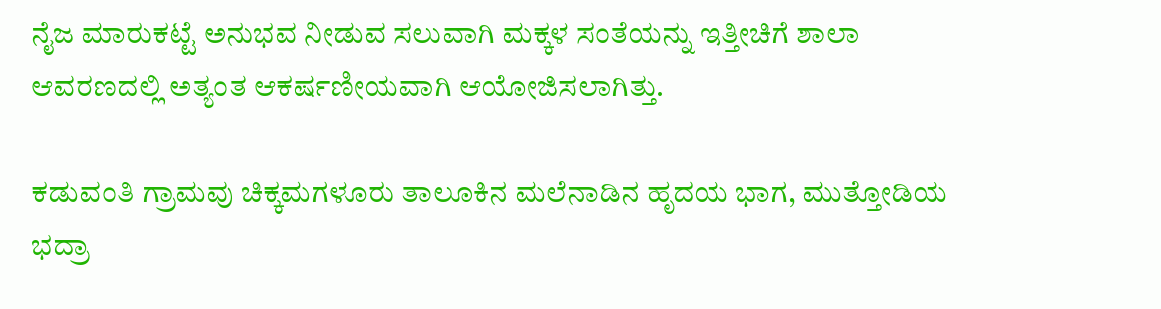ನೈಜ ಮಾರುಕಟ್ಟೆ ಅನುಭವ ನೀಡುವ ಸಲುವಾಗಿ ಮಕ್ಕಳ ಸಂತೆಯನ್ನು ಇತ್ತೀಚಿಗೆ ಶಾಲಾ ಆವರಣದಲ್ಲಿ ಅತ್ಯಂತ ಆಕರ್ಷಣೀಯವಾಗಿ ಆಯೋಜಿಸಲಾಗಿತ್ತು.

ಕಡುವಂತಿ ಗ್ರಾಮವು ಚಿಕ್ಕಮಗಳೂರು ತಾಲೂಕಿನ ಮಲೆನಾಡಿನ ಹೃದಯ ಭಾಗ, ಮುತ್ತೋಡಿಯ ಭದ್ರಾ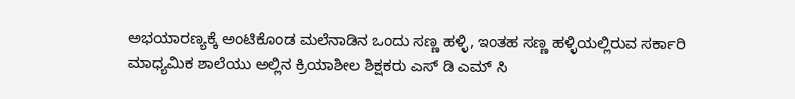ಅಭಯಾರಣ್ಯಕ್ಕೆ ಅಂಟಿಕೊಂಡ ಮಲೆನಾಡಿನ ಒಂದು ಸಣ್ಣ ಹಳ್ಳಿ, ಇಂತಹ ಸಣ್ಣ ಹಳ್ಳಿಯಲ್ಲಿರುವ ಸರ್ಕಾರಿ ಮಾಧ್ಯಮಿಕ ಶಾಲೆಯು ಅಲ್ಲಿನ ಕ್ರಿಯಾಶೀಲ ಶಿಕ್ಷಕರು ಎಸ್ ಡಿ ಎಮ್ ಸಿ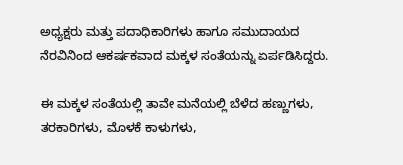ಅಧ್ಯಕ್ಷರು ಮತ್ತು ಪದಾಧಿಕಾರಿಗಳು ಹಾಗೂ ಸಮುದಾಯದ ನೆರವಿನಿಂದ ಆಕರ್ಷಕವಾದ ಮಕ್ಕಳ ಸಂತೆಯನ್ನು ಏರ್ಪಡಿಸಿದ್ದರು.

ಈ ಮಕ್ಕಳ ಸಂತೆಯಲ್ಲಿ ತಾವೇ ಮನೆಯಲ್ಲಿ ಬೆಳೆದ ಹಣ್ಣುಗಳು, ತರಕಾರಿಗಳು, ಮೊಳಕೆ ಕಾಳುಗಳು,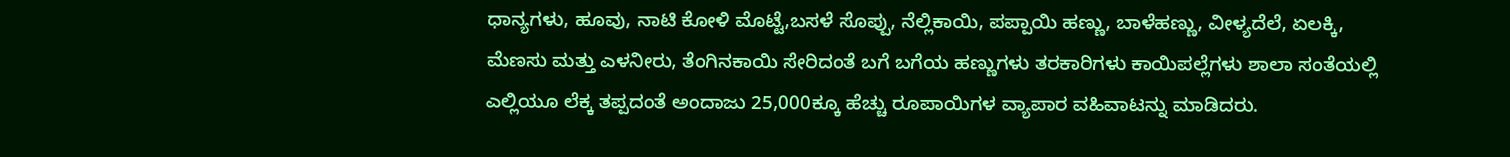ಧಾನ್ಯಗಳು, ಹೂವು, ನಾಟಿ ಕೋಳಿ ಮೊಟ್ಟೆ,ಬಸಳೆ ಸೊಪ್ಪು, ನೆಲ್ಲಿಕಾಯಿ, ಪಪ್ಪಾಯಿ ಹಣ್ಣು, ಬಾಳೆಹಣ್ಣು, ವೀಳ್ಯದೆಲೆ, ಏಲಕ್ಕಿ, ಮೆಣಸು ಮತ್ತು ಎಳನೀರು, ತೆಂಗಿನಕಾಯಿ ಸೇರಿದಂತೆ ಬಗೆ ಬಗೆಯ ಹಣ್ಣುಗಳು ತರಕಾರಿಗಳು ಕಾಯಿಪಲ್ಲೆಗಳು ಶಾಲಾ ಸಂತೆಯಲ್ಲಿ ಎಲ್ಲಿಯೂ ಲೆಕ್ಕ ತಪ್ಪದಂತೆ ಅಂದಾಜು 25,000ಕ್ಕೂ ಹೆಚ್ಚು ರೂಪಾಯಿಗಳ ವ್ಯಾಪಾರ ವಹಿವಾಟನ್ನು ಮಾಡಿದರು.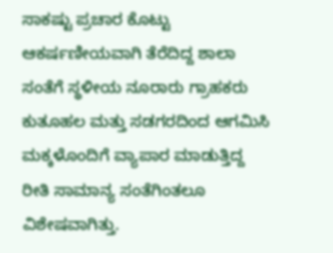ಸಾಕಷ್ಟು ಪ್ರಚಾರ ಕೊಟ್ಟು ಆಕರ್ಷಣೀಯವಾಗಿ ತೆರೆದಿದ್ದ ಶಾಲಾ ಸಂತೆಗೆ ಸ್ಥಳೀಯ ನೂರಾರು ಗ್ರಾಹಕರು ಕುತೂಹಲ ಮತ್ತು ಸಡಗರದಿಂದ ಆಗಮಿಸಿ ಮಕ್ಕಳೊಂದಿಗೆ ವ್ಯಾಪಾರ ಮಾಡುತ್ತಿದ್ದ ರೀತಿ ಸಾಮಾನ್ಯ ಸಂತೆಗಿಂತಲೂ ವಿಶೇಷವಾಗಿತ್ತು.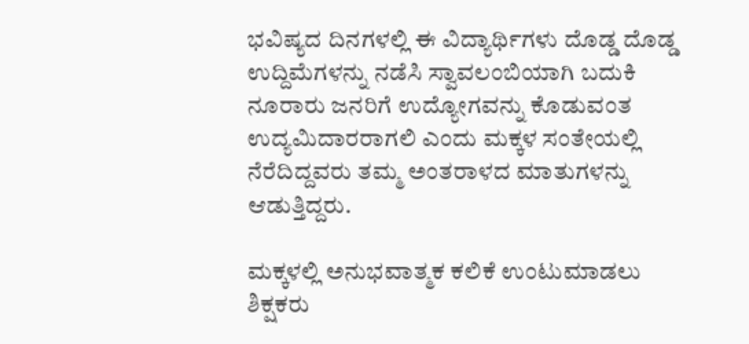ಭವಿಷ್ಯದ ದಿನಗಳಲ್ಲಿ ಈ ವಿದ್ಯಾರ್ಥಿಗಳು ದೊಡ್ಡ ದೊಡ್ಡ ಉದ್ದಿಮೆಗಳನ್ನು ನಡೆಸಿ ಸ್ವಾವಲಂಬಿಯಾಗಿ ಬದುಕಿ ನೂರಾರು ಜನರಿಗೆ ಉದ್ಯೋಗವನ್ನು ಕೊಡುವಂತ ಉದ್ಯಮಿದಾರರಾಗಲಿ ಎಂದು ಮಕ್ಕಳ ಸಂತೇಯಲ್ಲಿ ನೆರೆದಿದ್ದವರು ತಮ್ಮ ಅಂತರಾಳದ ಮಾತುಗಳನ್ನು ಆಡುತ್ತಿದ್ದರು.

ಮಕ್ಕಳಲ್ಲಿ ಅನುಭವಾತ್ಮಕ ಕಲಿಕೆ ಉಂಟುಮಾಡಲು ಶಿಕ್ಷಕರು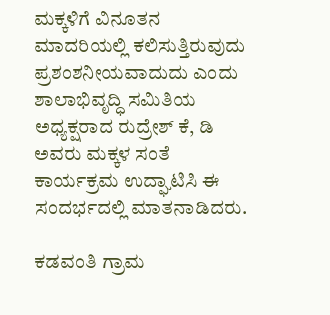ಮಕ್ಕಳಿಗೆ ವಿನೂತನ ಮಾದರಿಯಲ್ಲಿ ಕಲಿಸುತ್ತಿರುವುದು ಪ್ರಶಂಶನೀಯವಾದುದು ಎಂದು ಶಾಲಾಭಿವೃದ್ಧಿ ಸಮಿತಿಯ ಅಧ್ಯಕ್ಷರಾದ ರುದ್ರೇಶ್ ಕೆ, ಡಿ ಅವರು ಮಕ್ಕಳ ಸಂತೆ ಕಾರ್ಯಕ್ರಮ ಉದ್ಘಾಟಿಸಿ ಈ ಸಂದರ್ಭದಲ್ಲಿ ಮಾತನಾಡಿದರು.

ಕಡವಂತಿ ಗ್ರಾಮ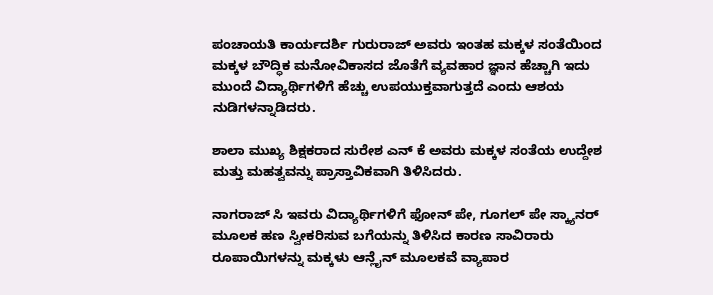ಪಂಚಾಯತಿ ಕಾರ್ಯದರ್ಶಿ ಗುರುರಾಜ್ ಅವರು ಇಂತಹ ಮಕ್ಕಳ ಸಂತೆಯಿಂದ ಮಕ್ಕಳ ಬೌದ್ಧಿಕ ಮನೋವಿಕಾಸದ ಜೊತೆಗೆ ವ್ಯವಹಾರ ಜ್ಞಾನ ಹೆಚ್ಚಾಗಿ ಇದು ಮುಂದೆ ವಿದ್ಯಾರ್ಥಿಗಳಿಗೆ ಹೆಚ್ಚು ಉಪಯುಕ್ತವಾಗುತ್ತದೆ ಎಂದು ಆಶಯ ನುಡಿಗಳನ್ನಾಡಿದರು.

ಶಾಲಾ ಮುಖ್ಯ ಶಿಕ್ಷಕರಾದ ಸುರೇಶ ಎನ್ ಕೆ ಅವರು ಮಕ್ಕಳ ಸಂತೆಯ ಉದ್ದೇಶ ಮತ್ತು ಮಹತ್ವವನ್ನು ಪ್ರಾಸ್ತಾವಿಕವಾಗಿ ತಿಳಿಸಿದರು.

ನಾಗರಾಜ್ ಸಿ ಇವರು ವಿದ್ಯಾರ್ಥಿಗಳಿಗೆ ಫೋನ್ ಪೇ, ಗೂಗಲ್ ಪೇ ಸ್ಕ್ಯಾನರ್ ಮೂಲಕ ಹಣ ಸ್ವೀಕರಿಸುವ ಬಗೆಯನ್ನು ತಿಳಿಸಿದ ಕಾರಣ ಸಾವಿರಾರು ರೂಪಾಯಿಗಳನ್ನು ಮಕ್ಕಳು ಆನ್ಲೈನ್ ಮೂಲಕವೆ ವ್ಯಾಪಾರ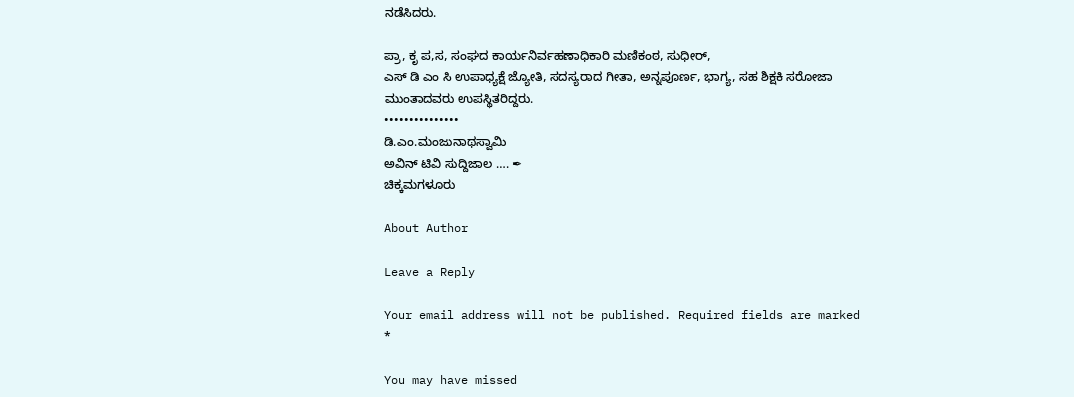ನಡೆಸಿದರು.

ಪ್ರಾ, ಕೃ ಪ,ಸ, ಸಂಘದ ಕಾರ್ಯನಿರ್ವಹಣಾಧಿಕಾರಿ ಮಣಿಕಂಠ, ಸುಧೀರ್,
ಎಸ್ ಡಿ ಎಂ ಸಿ ಉಪಾಧ್ಯಕ್ಷೆ ಜ್ಯೋತಿ, ಸದಸ್ಯರಾದ ಗೀತಾ, ಅನ್ನಪೂರ್ಣ, ಭಾಗ್ಯ, ಸಹ ಶಿಕ್ಷಕಿ ಸರೋಜಾ ಮುಂತಾದವರು ಉಪಸ್ಥಿತರಿದ್ದರು.
•••••••••••••••
ಡಿ.ಎಂ.ಮಂಜುನಾಥಸ್ವಾಮಿ
ಅವಿನ್ ಟಿವಿ ಸುದ್ದಿಜಾಲ …. ✒
ಚಿಕ್ಕಮಗಳೂರು

About Author

Leave a Reply

Your email address will not be published. Required fields are marked *

You may have missed